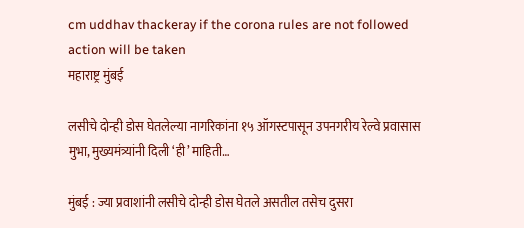cm uddhav thackeray if the corona rules are not followed action will be taken
महाराष्ट्र मुंबई

लसीचे दोन्ही डोस घेतलेल्या नागरिकांना १५ ऑगस्टपासून उपनगरीय रेल्वे प्रवासास मुभा, मुख्यमंत्र्यांनी दिली ‘ही’ माहिती…

मुंबई : ज्या प्रवाशांनी लसीचे दोन्ही डोस घेतले असतील तसेच दुसरा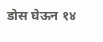डोस घेऊन १४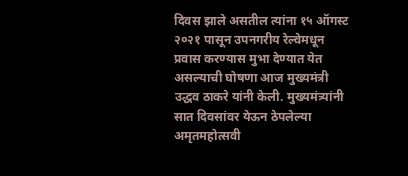दिवस झाले असतील त्यांना १५ ऑगस्ट २०२१ पासून उपनगरीय रेल्वेमधून प्रवास करण्यास मुभा देण्यात येत असल्याची घोषणा आज मुख्यमंत्री उद्धव ठाकरे यांनी केली. मुख्यमंत्र्यांनी सात दिवसांवर येऊन ठेपलेल्या अमृतमहोत्सवी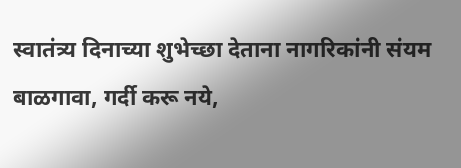स्वातंत्र्य दिनाच्या शुभेच्छा देताना नागरिकांनी संयम बाळगावा, गर्दी करू नये,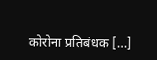कोरोना प्रतिबंधक […]